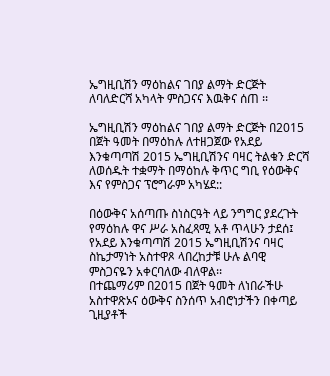ኤግዚቢሽን ማዕከልና ገበያ ልማት ድርጅት ለባለድርሻ አካላት ምስጋናና እዉቅና ሰጠ ፡፡

ኤግዚቢሽን ማዕከልና ገበያ ልማት ድርጅት በ2015 በጀት ዓመት በማዕከሉ ለተዘጋጀው የአደይ እንቁጣጣሽ 2015 ኤግዚቢሽንና ባዛር ትልቁን ድርሻ ለወሰዱት ተቋማት በማዕከሉ ቅጥር ግቢ የዕውቅና እና የምስጋና ፕሮግራም አካሄደ::

በዕውቅና አሰጣጡ ስነስርዓት ላይ ንግግር ያደረጉት የማዕከሉ ዋና ሥራ አስፈጻሚ አቶ ጥላሁን ታደሰ፤
የአደይ እንቁጣጣሽ 2015 ኤግዚቢሽንና ባዛር ስኬታማነት አስተዋጾ ላበረከታቹ ሁሉ ልባዊ ምስጋናዬን አቀርባለው ብለዋል፡፡
በተጨማሪም በ2015 በጀት ዓመት ለነበራችሁ አስተዋጽኦና ዕውቅና ስንሰጥ አብሮነታችን በቀጣይ ጊዚያቶች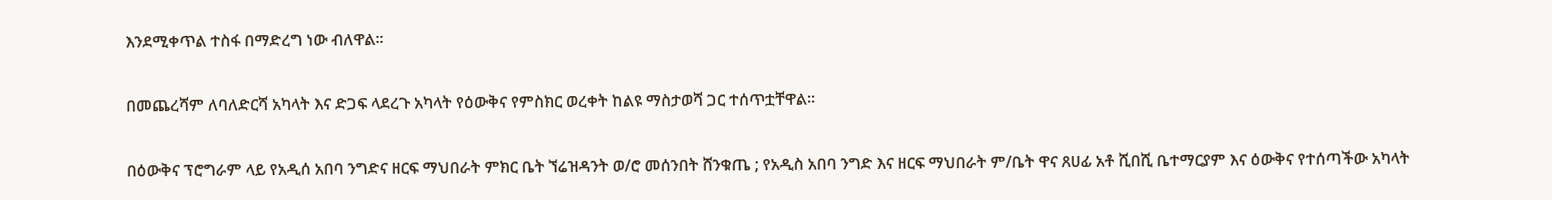እንደሚቀጥል ተስፋ በማድረግ ነው ብለዋል፡፡

በመጨረሻም ለባለድርሻ አካላት እና ድጋፍ ላደረጉ አካላት የዕውቅና የምስክር ወረቀት ከልዩ ማስታወሻ ጋር ተሰጥቷቸዋል፡፡

በዕውቅና ፕሮግራም ላይ የአዲሰ አበባ ንግድና ዘርፍ ማህበራት ምክር ቤት ኘሬዝዳንት ወ/ሮ መሰንበት ሸንቁጤ ; የአዲስ አበባ ንግድ እና ዘርፍ ማህበራት ም/ቤት ዋና ጸሀፊ አቶ ሺበሺ ቤተማርያም እና ዕውቅና የተሰጣችው አካላት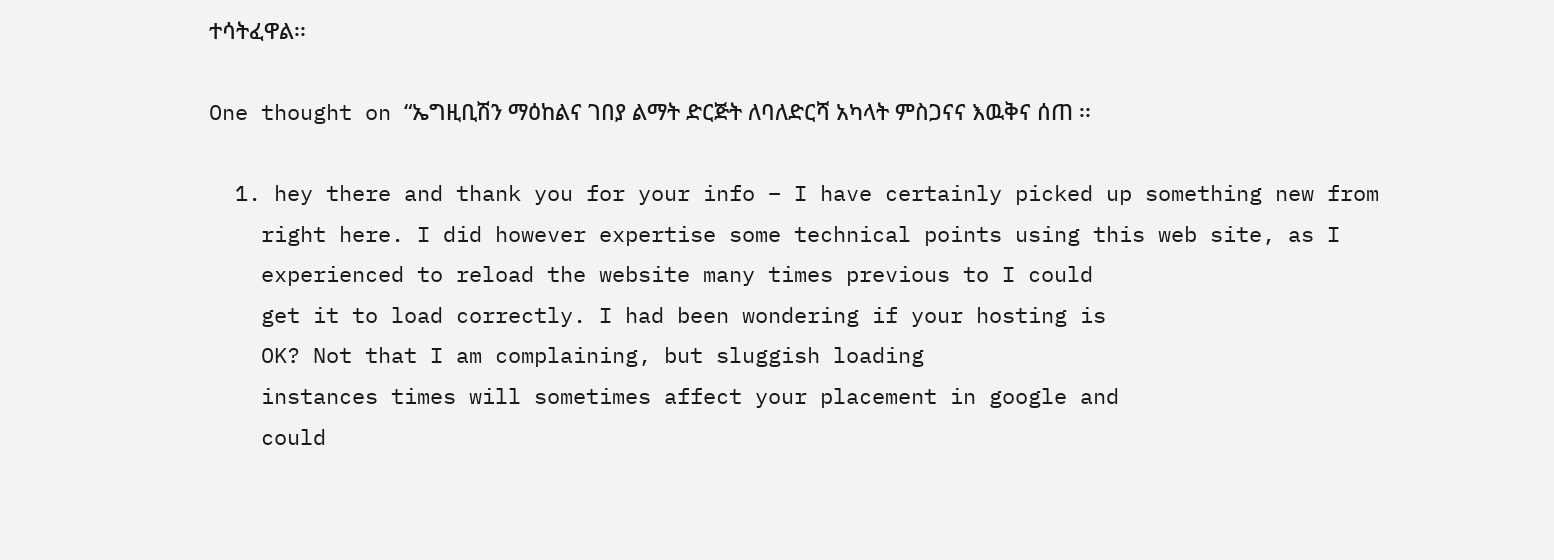ተሳትፈዋል፡፡

One thought on “ኤግዚቢሽን ማዕከልና ገበያ ልማት ድርጅት ለባለድርሻ አካላት ምስጋናና እዉቅና ሰጠ ፡፡

  1. hey there and thank you for your info – I have certainly picked up something new from
    right here. I did however expertise some technical points using this web site, as I
    experienced to reload the website many times previous to I could
    get it to load correctly. I had been wondering if your hosting is
    OK? Not that I am complaining, but sluggish loading
    instances times will sometimes affect your placement in google and
    could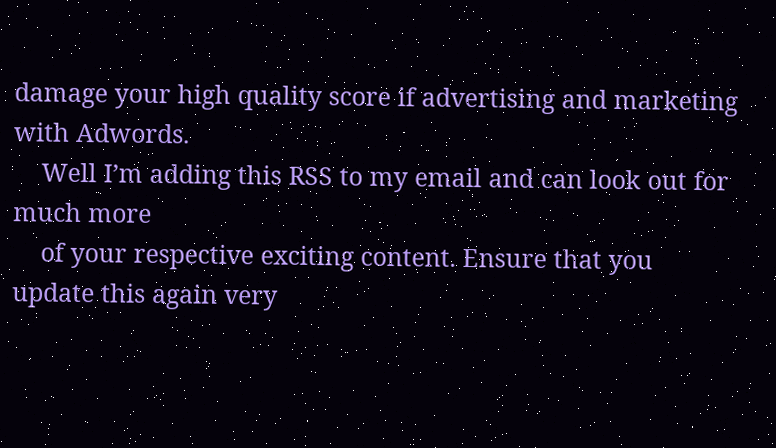damage your high quality score if advertising and marketing with Adwords.
    Well I’m adding this RSS to my email and can look out for much more
    of your respective exciting content. Ensure that you update this again very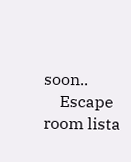soon..
    Escape room lista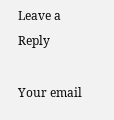Leave a Reply

Your email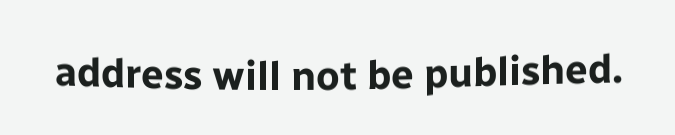address will not be published.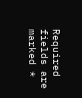Required fields are marked *